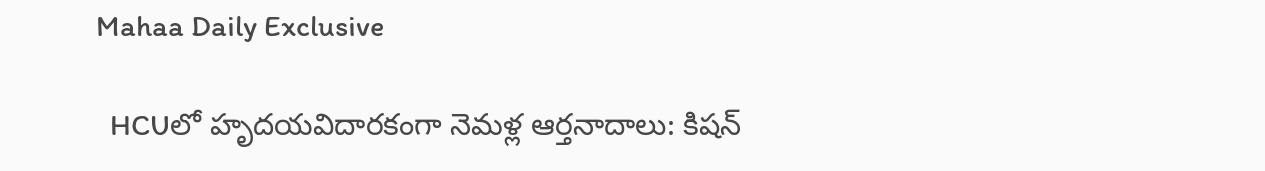Mahaa Daily Exclusive

  HCUలో హృదయవిదారకంగా నెమళ్ల ఆర్తనాదాలు: కిషన్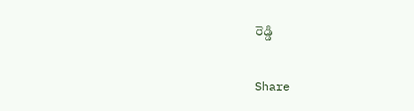రెడ్డి

Share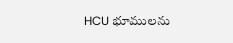HCU భూములను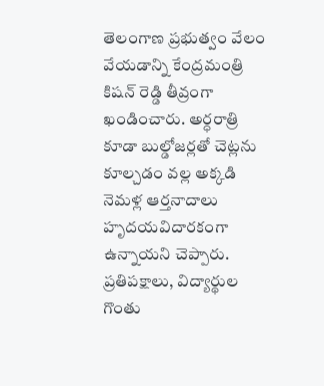తెలంగాణ ప్రభుత్వం వేలం వేయడాన్ని కేంద్రమంత్రి కిషన్ రెడ్డి తీవ్రంగా ఖండించారు. అర్ధరాత్రి కూడా బుల్డోజర్లతో చెట్లను కూల్చడం వల్ల అక్కడి నెమళ్ల ఆర్తనాదాలు హృదయవిదారకంగా ఉన్నాయని చెప్పారు. ప్రతిపక్షాలు, విద్యార్థుల గొంతు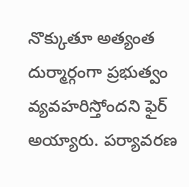నొక్కుతూ అత్యంత దుర్మార్గంగా ప్రభుత్వం వ్యవహరిస్తోందని ఫైర్ అయ్యారు. పర్యావరణ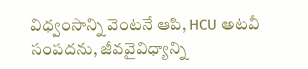విధ్వంసాన్ని వెంటనే ఆపి, HCU అటవీ సంపదను, జీవవైవిధ్యాన్ని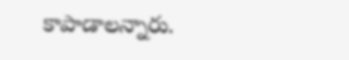కాపాడాలన్నారు.